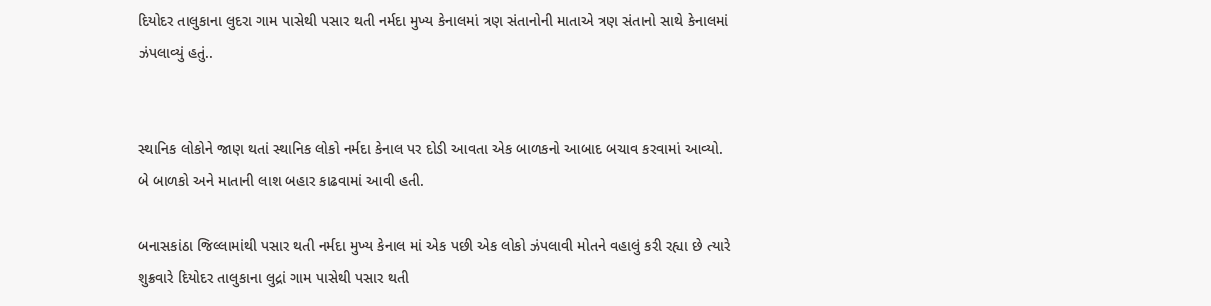દિયોદર તાલુકાના લુદરા ગામ પાસેથી પસાર થતી નર્મદા મુખ્ય કેનાલમાં ત્રણ સંતાનોની માતાએ ત્રણ સંતાનો સાથે કેનાલમાં ઝંપલાવ્યું હતું..


સ્થાનિક લોકોને જાણ થતાં સ્થાનિક લોકો નર્મદા કેનાલ પર દોડી આવતા એક બાળકનો આબાદ બચાવ કરવામાં આવ્યો. બે બાળકો અને માતાની લાશ બહાર કાઢવામાં આવી હતી.

બનાસકાંઠા જિલ્લામાંથી પસાર થતી નર્મદા મુખ્ય કેનાલ માં એક પછી એક લોકો ઝંપલાવી મોતને વહાલું કરી રહ્યા છે ત્યારે શુક્રવારે દિયોદર તાલુકાના લુદ્રાં ગામ પાસેથી પસાર થતી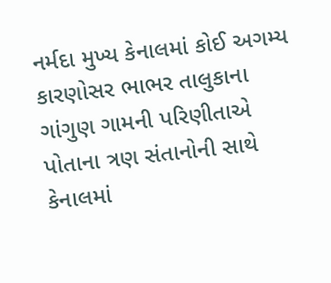નર્મદા મુખ્ય કેનાલમાં કોઈ અગમ્ય કારણોસર ભાભર તાલુકાના ગાંગુણ ગામની પરિણીતાએ પોતાના ત્રણ સંતાનોની સાથે કેનાલમાં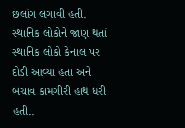છલાંગ લગાવી હતી. સ્થાનિક લોકોને જાણ થતાં સ્થાનિક લોકો કેનાલ પર દોડી આવ્યા હતા અને બચાવ કામગીરી હાથ ધરી હતી..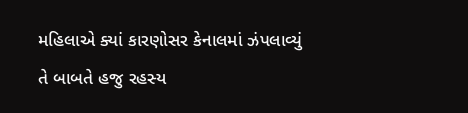મહિલાએ ક્યાં કારણોસર કેનાલમાં ઝંપલાવ્યું તે બાબતે હજુ રહસ્ય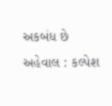અકબંધ છે
અહેવાલ : કલ્પેશ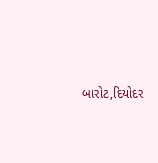બારોટ,દિયોદર